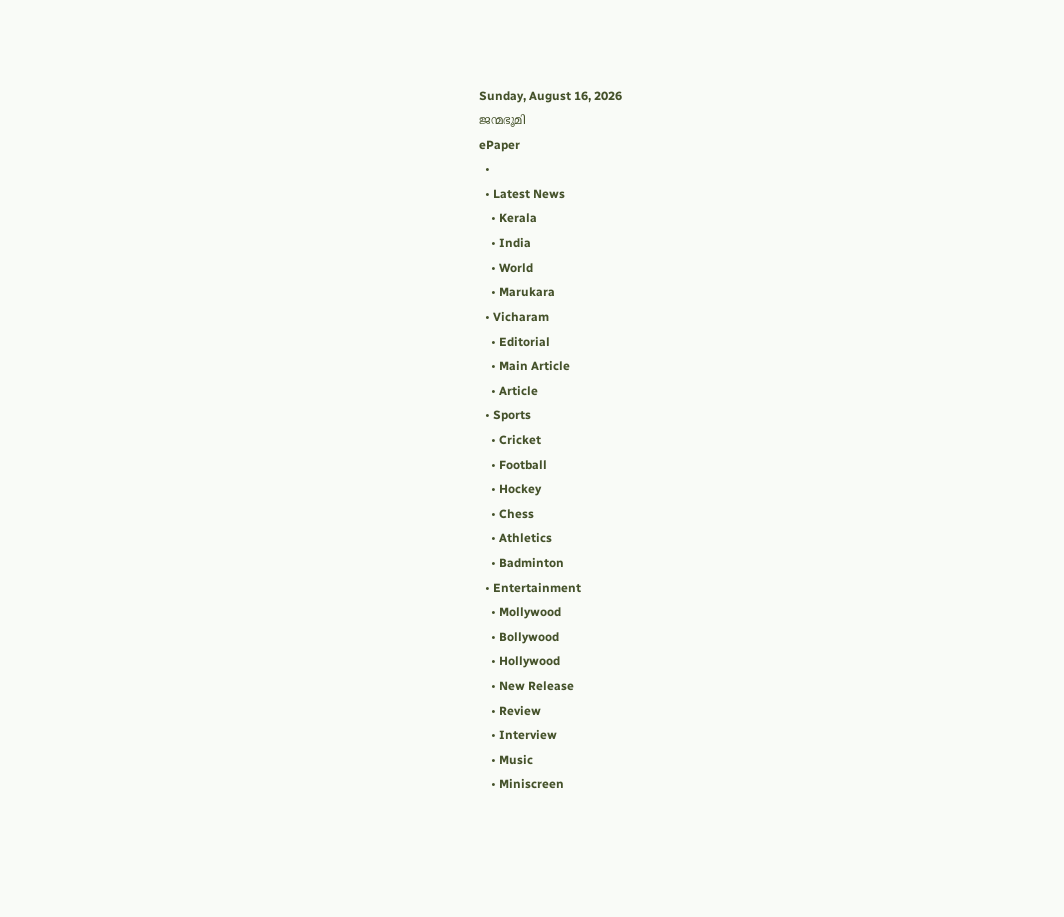Sunday, August 16, 2026
ജന്മഭൂമി
ePaper
  •
  • Latest News
    • Kerala
    • India
    • World
    • Marukara
  • Vicharam
    • Editorial
    • Main Article
    • Article
  • Sports
    • Cricket
    • Football
    • Hockey
    • Chess
    • Athletics
    • Badminton
  • Entertainment
    • Mollywood
    • Bollywood
    • Hollywood
    • New Release
    • Review
    • Interview
    • Music
    • Miniscreen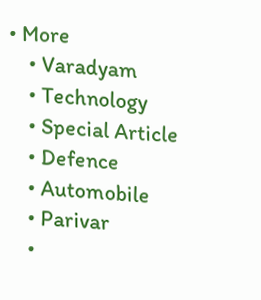• More
    • Varadyam
    • Technology
    • Special Article
    • Defence
    • Automobile
    • Parivar
    •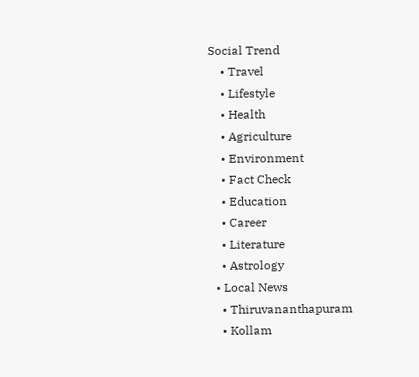Social Trend
    • Travel
    • Lifestyle
    • Health
    • Agriculture
    • Environment
    • Fact Check
    • Education
    • Career
    • Literature
    • Astrology
  • Local News
    • Thiruvananthapuram
    • Kollam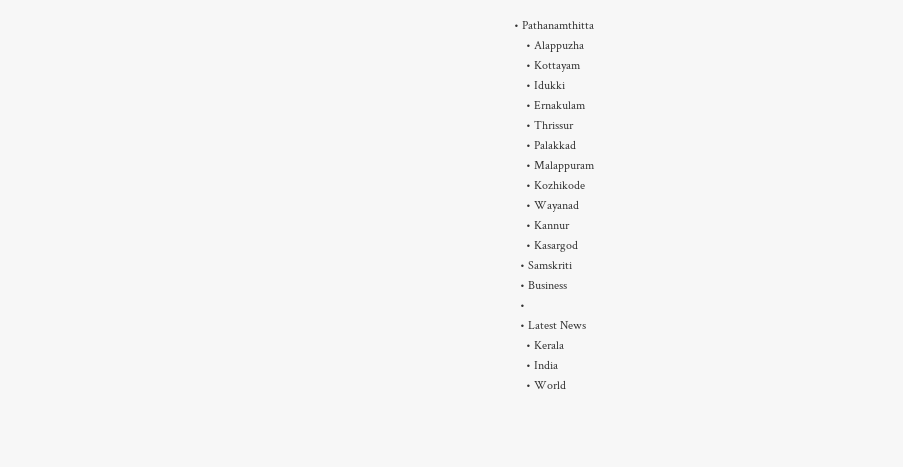• Pathanamthitta
    • Alappuzha
    • Kottayam
    • Idukki
    • Ernakulam
    • Thrissur
    • Palakkad
    • Malappuram
    • Kozhikode
    • Wayanad
    • Kannur
    • Kasargod
  • Samskriti
  • Business
  •
  • Latest News
    • Kerala
    • India
    • World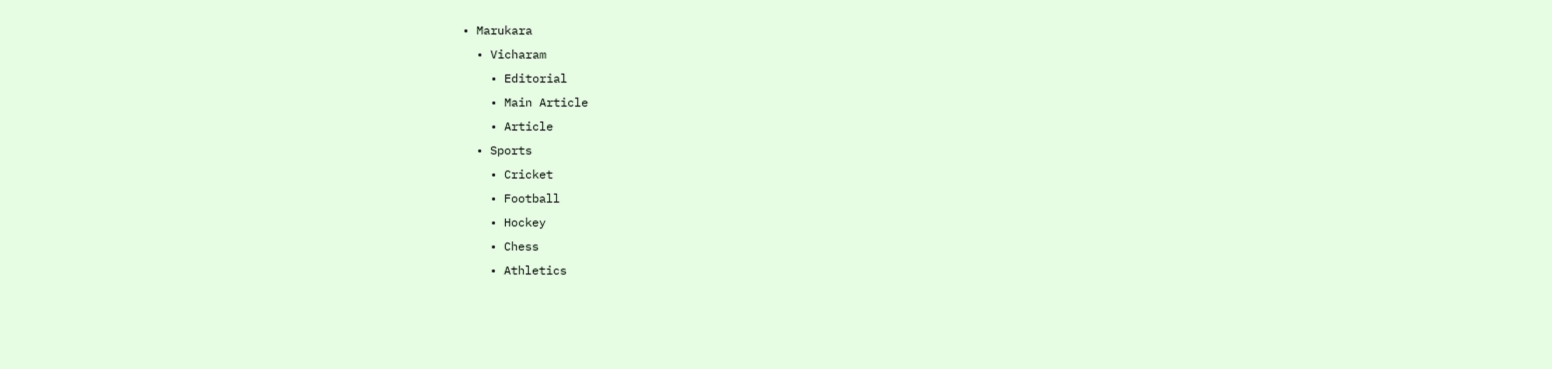• Marukara
  • Vicharam
    • Editorial
    • Main Article
    • Article
  • Sports
    • Cricket
    • Football
    • Hockey
    • Chess
    • Athletics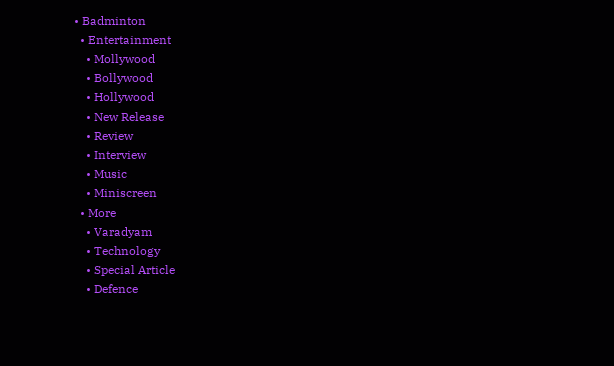• Badminton
  • Entertainment
    • Mollywood
    • Bollywood
    • Hollywood
    • New Release
    • Review
    • Interview
    • Music
    • Miniscreen
  • More
    • Varadyam
    • Technology
    • Special Article
    • Defence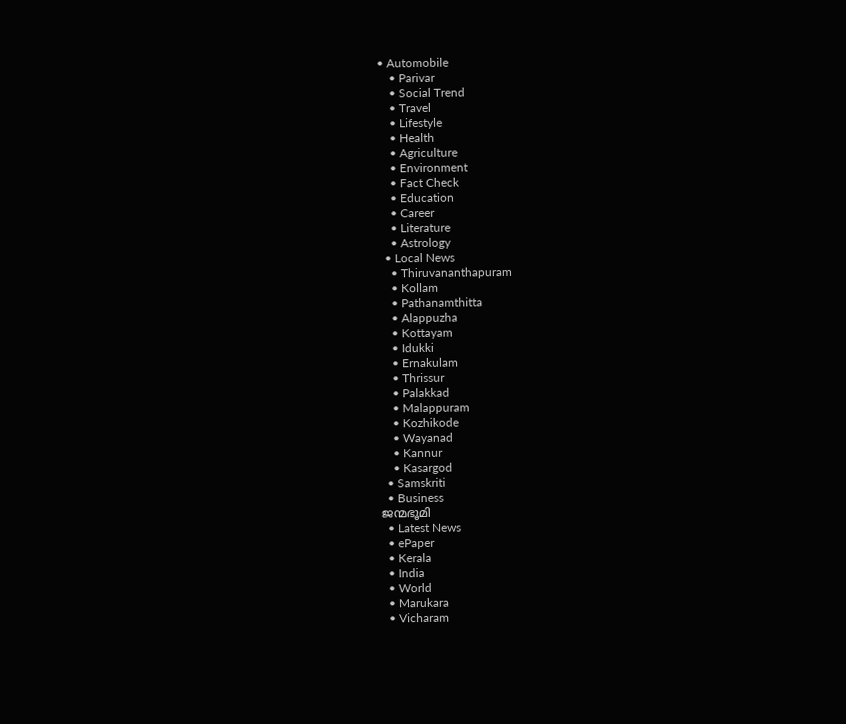• Automobile
    • Parivar
    • Social Trend
    • Travel
    • Lifestyle
    • Health
    • Agriculture
    • Environment
    • Fact Check
    • Education
    • Career
    • Literature
    • Astrology
  • Local News
    • Thiruvananthapuram
    • Kollam
    • Pathanamthitta
    • Alappuzha
    • Kottayam
    • Idukki
    • Ernakulam
    • Thrissur
    • Palakkad
    • Malappuram
    • Kozhikode
    • Wayanad
    • Kannur
    • Kasargod
  • Samskriti
  • Business
ജന്മഭൂമി
  • Latest News
  • ePaper
  • Kerala
  • India
  • World
  • Marukara
  • Vicharam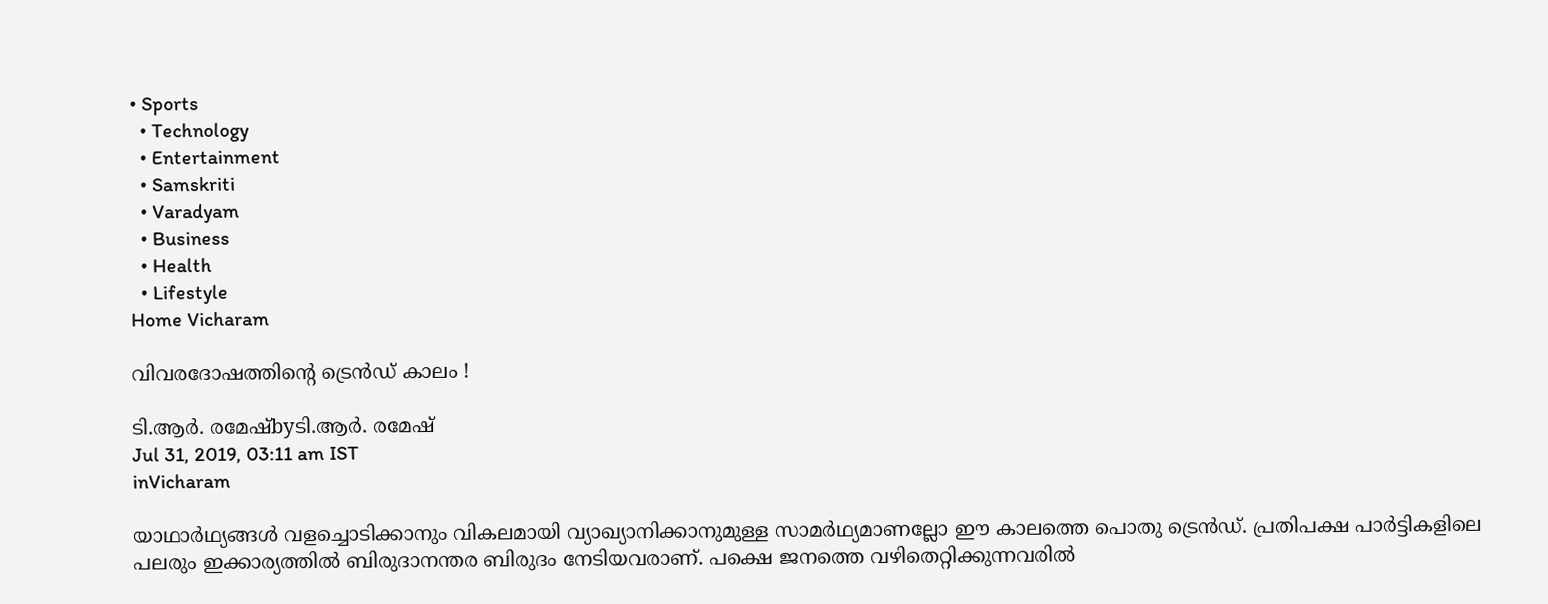• Sports
  • Technology
  • Entertainment
  • Samskriti
  • Varadyam
  • Business
  • Health
  • Lifestyle
Home Vicharam

വിവരദോഷത്തിന്റെ ട്രെന്‍ഡ് കാലം !

ടി.ആര്‍. രമേഷ്byടി.ആര്‍. രമേഷ്
Jul 31, 2019, 03:11 am IST
inVicharam

യാഥാര്‍ഥ്യങ്ങള്‍ വളച്ചൊടിക്കാനും വികലമായി വ്യാഖ്യാനിക്കാനുമുള്ള സാമര്‍ഥ്യമാണല്ലോ ഈ കാലത്തെ പൊതു ട്രെന്‍ഡ്. പ്രതിപക്ഷ പാര്‍ട്ടികളിലെ പലരും ഇക്കാര്യത്തില്‍ ബിരുദാനന്തര ബിരുദം നേടിയവരാണ്. പക്ഷെ ജനത്തെ വഴിതെറ്റിക്കുന്നവരില്‍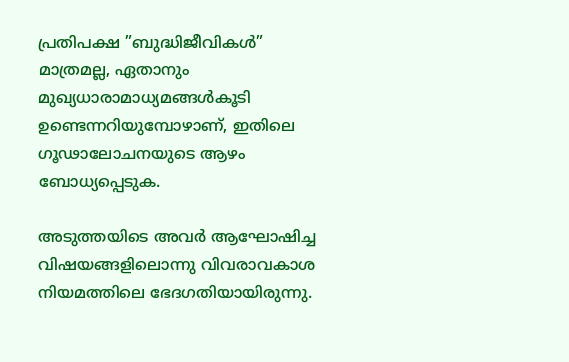പ്രതിപക്ഷ ”ബുദ്ധിജീവികള്‍” മാത്രമല്ല, ഏതാനും മുഖ്യധാരാമാധ്യമങ്ങള്‍കൂടി ഉണ്ടെന്നറിയുമ്പോഴാണ്, ഇതിലെ ഗൂഢാലോചനയുടെ ആഴം ബോധ്യപ്പെടുക.

അടുത്തയിടെ അവര്‍ ആഘോഷിച്ച വിഷയങ്ങളിലൊന്നു വിവരാവകാശ നിയമത്തിലെ ഭേദഗതിയായിരുന്നു.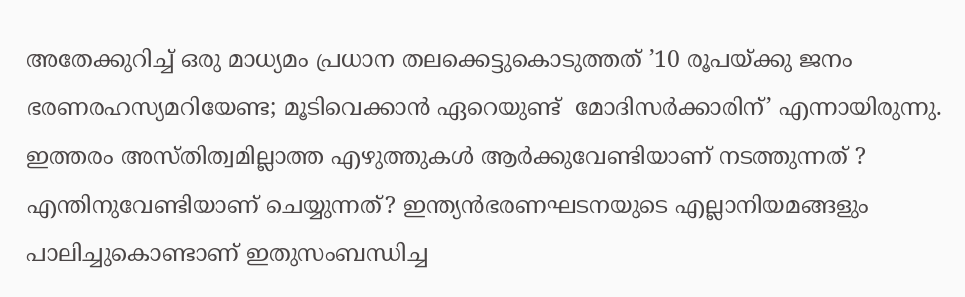അതേക്കുറിച്ച് ഒരു മാധ്യമം പ്രധാന തലക്കെട്ടുകൊടുത്തത് ’10 രൂപയ്‌ക്കു ജനം ഭരണരഹസ്യമറിയേണ്ട; മൂടിവെക്കാന്‍ ഏറെയുണ്ട്  മോദിസര്‍ക്കാരിന്’ എന്നായിരുന്നു. ഇത്തരം അസ്തിത്വമില്ലാത്ത എഴുത്തുകള്‍ ആര്‍ക്കുവേണ്ടിയാണ് നടത്തുന്നത് ? എന്തിനുവേണ്ടിയാണ് ചെയ്യുന്നത്? ഇന്ത്യന്‍ഭരണഘടനയുടെ എല്ലാനിയമങ്ങളും പാലിച്ചുകൊണ്ടാണ് ഇതുസംബന്ധിച്ച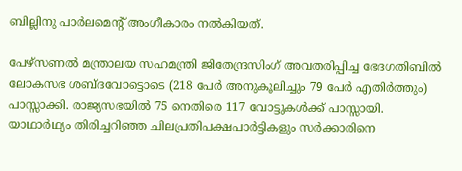ബില്ലിനു പാര്‍ലമെന്റ് അംഗീകാരം നല്‍കിയത്.

പേഴ്‌സണല്‍ മന്ത്രാലയ സഹമന്ത്രി ജിതേന്ദ്രസിംഗ് അവതരിപ്പിച്ച ഭേദഗതിബില്‍ ലോകസഭ ശബ്ദവോട്ടൊടെ (218 പേര്‍ അനുകൂലിച്ചും 79 പേര്‍ എതിര്‍ത്തും) പാസ്സാക്കി. രാജ്യസഭയില്‍ 75 നെതിരെ 117 വോട്ടുകള്‍ക്ക് പാസ്സായി. യാഥാര്‍ഥ്യം തിരിച്ചറിഞ്ഞ ചിലപ്രതിപക്ഷപാര്‍ട്ടികളും സര്‍ക്കാരിനെ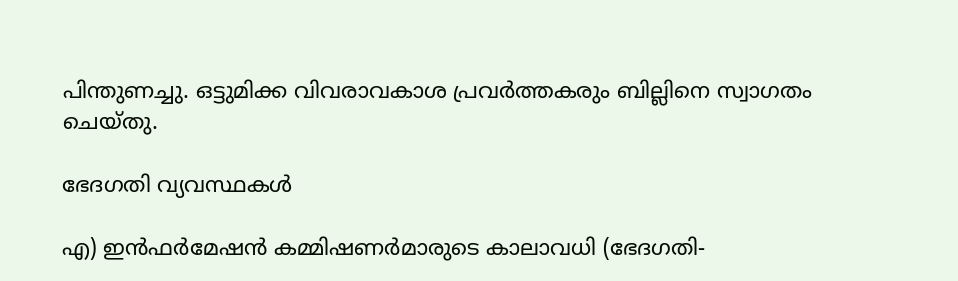പിന്തുണച്ചു. ഒട്ടുമിക്ക വിവരാവകാശ പ്രവര്‍ത്തകരും ബില്ലിനെ സ്വാഗതം ചെയ്തു.

ഭേദഗതി വ്യവസ്ഥകള്‍

എ) ഇന്‍ഫര്‍മേഷന്‍ കമ്മിഷണര്‍മാരുടെ കാലാവധി (ഭേദഗതി-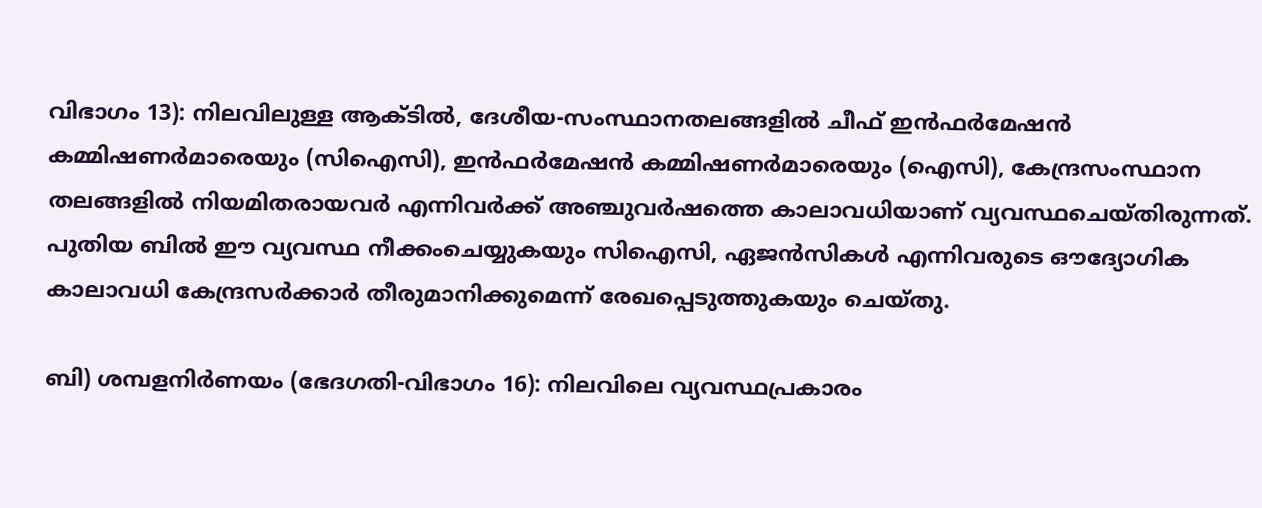വിഭാഗം 13): നിലവിലുള്ള ആക്ടില്‍, ദേശീയ-സംസ്ഥാനതലങ്ങളില്‍ ചീഫ് ഇന്‍ഫര്‍മേഷന്‍ കമ്മിഷണര്‍മാരെയും (സിഐസി), ഇന്‍ഫര്‍മേഷന്‍ കമ്മിഷണര്‍മാരെയും (ഐസി), കേന്ദ്രസംസ്ഥാന തലങ്ങളില്‍ നിയമിതരായവര്‍ എന്നിവര്‍ക്ക് അഞ്ചുവര്‍ഷത്തെ കാലാവധിയാണ് വ്യവസ്ഥചെയ്തിരുന്നത്. പുതിയ ബില്‍ ഈ വ്യവസ്ഥ നീക്കംചെയ്യുകയും സിഐസി, ഏജന്‍സികള്‍ എന്നിവരുടെ ഔദ്യോഗിക കാലാവധി കേന്ദ്രസര്‍ക്കാര്‍ തീരുമാനിക്കുമെന്ന് രേഖപ്പെടുത്തുകയും ചെയ്തു.

ബി) ശമ്പളനിര്‍ണയം (ഭേദഗതി-വിഭാഗം 16): നിലവിലെ വ്യവസ്ഥപ്രകാരം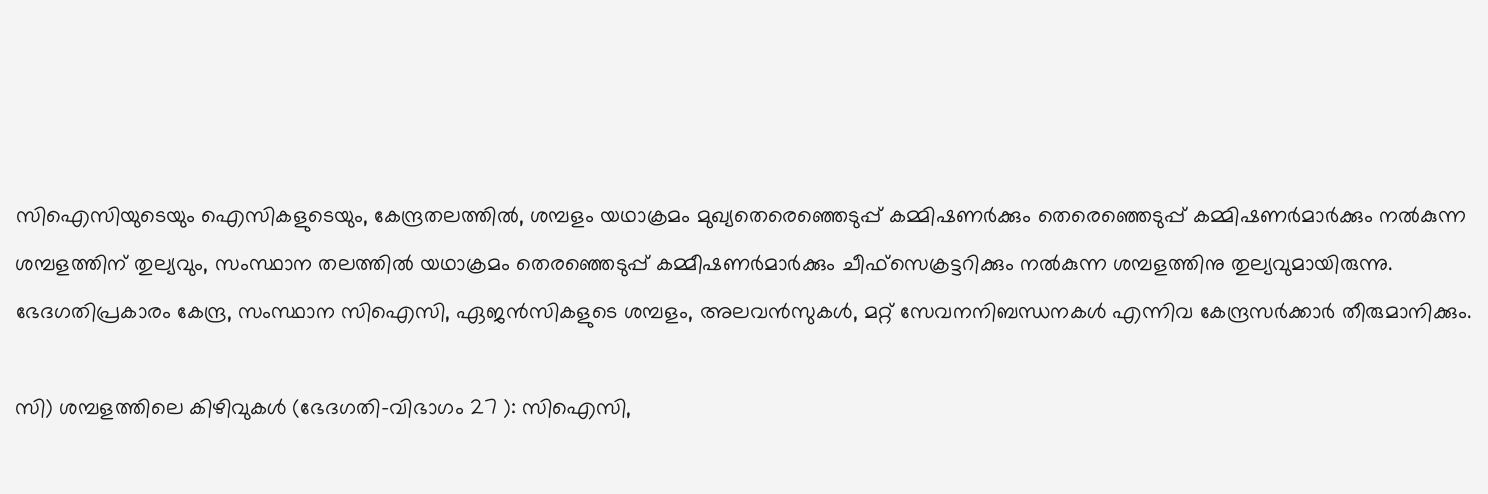സിഐസിയുടെയും ഐസികളുടെയും, കേന്ദ്രതലത്തില്‍, ശമ്പളം യഥാക്രമം മുഖ്യതെരെഞ്ഞെടുപ്പ് കമ്മിഷണര്‍ക്കും തെരെഞ്ഞെടുപ്പ് കമ്മിഷണര്‍മാര്‍ക്കും നല്‍കുന്ന ശമ്പളത്തിന് തുല്യവും, സംസ്ഥാന തലത്തില്‍ യഥാക്രമം തെരഞ്ഞെടുപ്പ് കമ്മീഷണര്‍മാര്‍ക്കും ചീഫ്സെക്രട്ടറിക്കും നല്‍കുന്ന ശമ്പളത്തിനു തുല്യവുമായിരുന്നു. ഭേദഗതിപ്രകാരം കേന്ദ്ര, സംസ്ഥാന സിഐസി, ഏജന്‍സികളുടെ ശമ്പളം, അലവന്‍സുകള്‍, മറ്റ് സേവനനിബന്ധനകള്‍ എന്നിവ കേന്ദ്രസര്‍ക്കാര്‍ തീരുമാനിക്കും.

സി) ശമ്പളത്തിലെ കിഴിവുകള്‍ (ഭേദഗതി-വിഭാഗം 27 ): സിഐസി,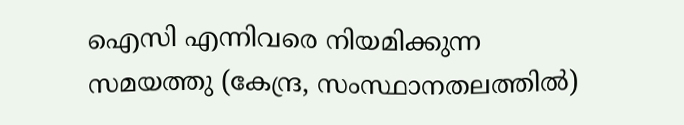ഐസി എന്നിവരെ നിയമിക്കുന്ന സമയത്തു (കേന്ദ്ര, സംസ്ഥാനതലത്തില്‍)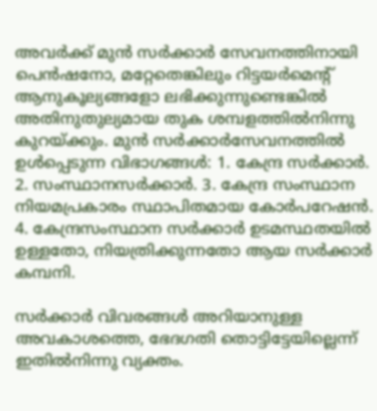അവര്‍ക്ക് മുന്‍ സര്‍ക്കാര്‍ സേവനത്തിനായി പെന്‍ഷനോ, മറ്റേതെങ്കിലും റിട്ടയര്‍മെന്റ് ആനുകൂല്യങ്ങളോ ലഭിക്കുന്നുണ്ടെങ്കില്‍ അതിനുതുല്യമായ തുക ശമ്പളത്തില്‍നിന്നു കുറയ്‌ക്കും. മുന്‍ സര്‍ക്കാര്‍സേവനത്തില്‍ ഉള്‍പ്പെടുന്ന വിഭാഗങ്ങള്‍: 1. കേന്ദ്ര സര്‍ക്കാര്‍. 2. സംസ്ഥാനസര്‍ക്കാര്‍. 3. കേന്ദ്ര സംസ്ഥാന നിയമപ്രകാരം സ്ഥാപിതമായ കോര്‍പറേഷന്‍. 4. കേന്ദ്രസംസ്ഥാന സര്‍ക്കാര്‍ ഉടമസ്ഥതയില്‍ ഉള്ളതോ, നിയത്രിക്കുന്നതോ ആയ സര്‍ക്കാര്‍ കമ്പനി.

സര്‍ക്കാര്‍ വിവരങ്ങള്‍ അറിയാനുള്ള അവകാശത്തെ, ഭേദഗതി തൊട്ടിട്ടേയില്ലെന്ന് ഇതില്‍നിന്നു വ്യക്തം.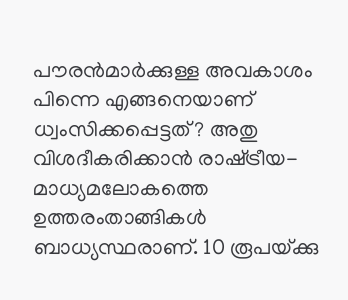പൗരന്‍മാര്‍ക്കുള്ള അവകാശം പിന്നെ എങ്ങനെയാണ് ധ്വംസിക്കപ്പെട്ടത്? അതു വിശദീകരിക്കാന്‍ രാഷ്‌ട്രീയ-മാധ്യമലോകത്തെ ഉത്തരംതാങ്ങികള്‍ ബാധ്യസ്ഥരാണ്. 10 രൂപയ്‌ക്കു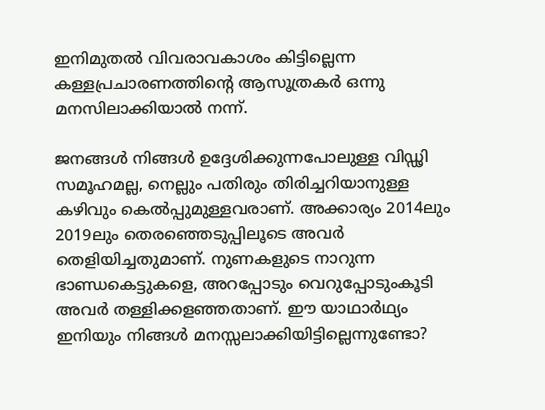ഇനിമുതല്‍ വിവരാവകാശം കിട്ടില്ലെന്ന കള്ളപ്രചാരണത്തിന്റെ ആസൂത്രകര്‍ ഒന്നു മനസിലാക്കിയാല്‍ നന്ന്.

ജനങ്ങള്‍ നിങ്ങള്‍ ഉദ്ദേശിക്കുന്നപോലുള്ള വിഡ്ഢി സമൂഹമല്ല, നെല്ലും പതിരും തിരിച്ചറിയാനുള്ള കഴിവും കെല്‍പ്പുമുള്ളവരാണ്. അക്കാര്യം 2014ലും 2019ലും തെരഞ്ഞെടുപ്പിലൂടെ അവര്‍ തെളിയിച്ചതുമാണ്. നുണകളുടെ നാറുന്ന ഭാണ്ഡകെട്ടുകളെ, അറപ്പോടും വെറുപ്പോടുംകൂടി അവര്‍ തള്ളിക്കളഞ്ഞതാണ്. ഈ യാഥാര്‍ഥ്യം ഇനിയും നിങ്ങള്‍ മനസ്സലാക്കിയിട്ടില്ലെന്നുണ്ടോ?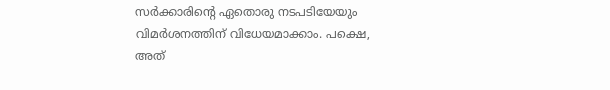സര്‍ക്കാരിന്റെ ഏതൊരു നടപടിയേയും വിമര്‍ശനത്തിന് വിധേയമാക്കാം. പക്ഷെ, അത്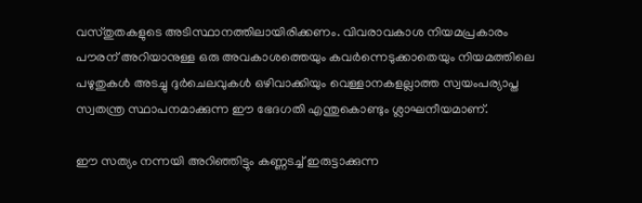വസ്തുതകളുടെ അടിസ്ഥാനത്തിലായിരിക്കണം. വിവരാവകാശ നിയമപ്രകാരം പൗരന് അറിയാനുള്ള ഒരു അവകാശത്തെയും കവര്‍ന്നെടുക്കാതെയും നിയമത്തിലെ പഴുതുകള്‍ അടച്ചു ദുര്‍ചെലവുകള്‍ ഒഴിവാക്കിയും വെള്ളാനകളല്ലാത്ത സ്വയംപര്യാപ്ത സ്വതന്ത്ര സ്ഥാപനമാക്കുന്ന ഈ ഭേദഗതി എന്തുകൊണ്ടും ശ്ലാഘനീയമാണ്.

ഈ സത്യം നന്നയി അറിഞ്ഞിട്ടും കണ്ണടച്ച് ഇരുട്ടാക്കുന്ന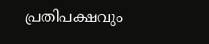പ്രതിപക്ഷവും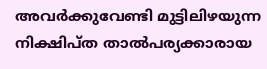അവര്‍ക്കുവേണ്ടി മുട്ടിലിഴയുന്ന നിക്ഷിപ്ത താല്‍പര്യക്കാരായ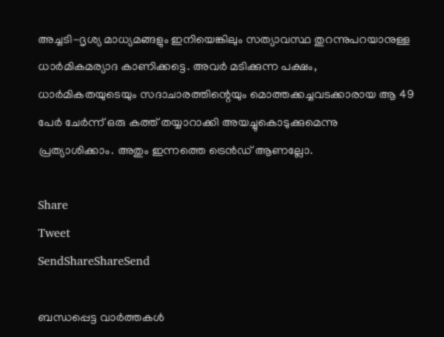അച്ചടി-ദൃശ്യ മാധ്യമങ്ങളും ഇനിയെങ്കിലും സത്യാവസ്ഥ തുറന്നുപറയാനുള്ള ധാര്‍മികമര്യാദ കാണിക്കട്ടെ. അവര്‍ മടിക്കുന്ന പക്ഷം, ധാര്‍മികതയുടെയും സദാചാരത്തിന്റെയും മൊത്തക്കച്ചവടക്കാരായ ആ 49 പേര്‍ ചേര്‍ന്ന് ഒരു കത്ത് തയ്യാറാക്കി അയച്ചുകൊടുക്കുമെന്നു  പ്രത്യാശിക്കാം. അതും ഇന്നത്തെ ട്രെന്‍ഡ് ആണല്ലോ.

Share
Tweet
SendShareShareSend

ബന്ധപ്പെട്ട വാര്‍ത്തകള്‍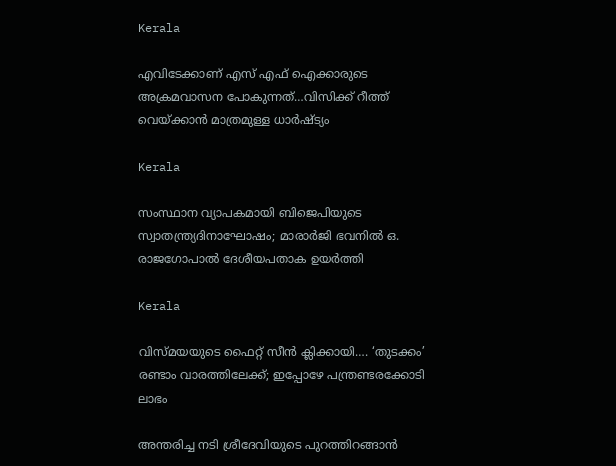Kerala

എവിടേക്കാണ് എസ് എഫ് ഐക്കാരുടെ അക്രമവാസന പോകുന്നത്…വിസിക്ക് റീത്ത് വെയ്‌ക്കാന്‍ മാത്രമുള്ള ധാര്‍ഷ്ട്യം

Kerala

സംസ്ഥാന വ്യാപകമായി ബിജെപിയുടെ സ്വാതന്ത്ര്യദിനാഘോഷം; മാരാർജി ഭവനിൽ ഒ. രാജഗോപാൽ ദേശീയപതാക ഉയർത്തി

Kerala

വിസ്‍മയയുടെ ഫൈറ്റ് സീന്‍ ക്ലിക്കായി…. ‘തുടക്കം’ രണ്ടാം വാരത്തിലേക്ക്; ഇപ്പോഴേ പന്ത്രണ്ടരക്കോടി ലാഭം

അന്തരിച്ച നടി ശ്രീദേവിയുടെ പുറത്തിറങ്ങാന്‍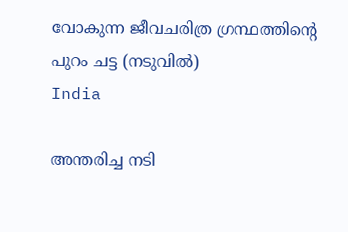വോകുന്ന ജീവചരിത്ര ഗ്രന്ഥത്തിന്‍റെ പുറം ചട്ട (നടുവില്‍)
India

അന്തരിച്ച നടി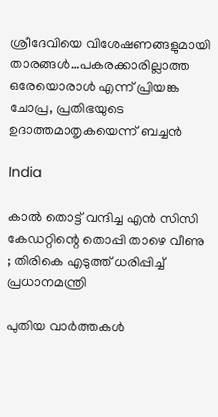ശ്രീദേവിയെ വിശേഷണങ്ങളുമായി താരങ്ങള്‍…പകരക്കാരില്ലാത്ത ഒരേയൊരാള്‍ എന്ന് പ്രിയങ്ക ചോപ്ര, പ്രതിഭയുടെ ഉദാത്തമാതൃകയെന്ന് ബച്ചന്‍

India

കാൽ തൊട്ട് വന്ദിച്ച എൻ സിസി കേഡറ്റിന്റെ തൊപ്പി താഴെ വീണു ; തിരികെ എടുത്ത് ധരിപ്പിച്ച് പ്രധാനമന്ത്രി

പുതിയ വാര്‍ത്തകള്‍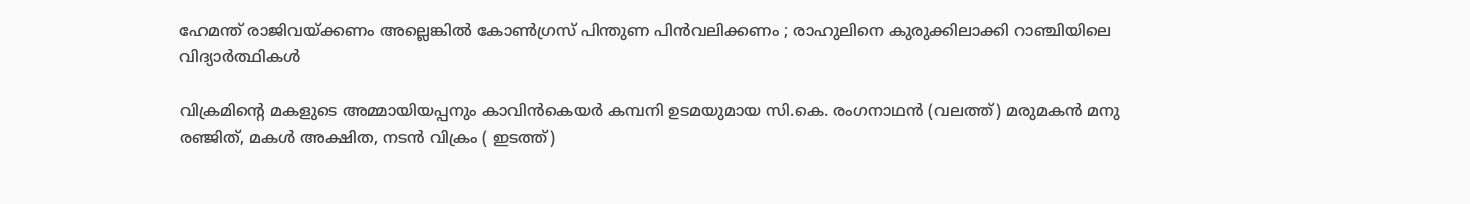ഹേമന്ത് രാജിവയ്‌ക്കണം അല്ലെങ്കിൽ കോൺഗ്രസ് പിന്തുണ പിൻവലിക്കണം ; രാഹുലിനെ കുരുക്കിലാക്കി റാഞ്ചിയിലെ വിദ്യാർത്ഥികൾ

വിക്രമിന്‍റെ മകളുടെ അമ്മായിയപ്പനും കാവിന്‍കെയര്‍ കമ്പനി ഉടമയുമായ സി.കെ. രംഗനാഥന്‍ (വലത്ത്) മരുമകന്‍ മനു രഞ്ജിത്, മകള്‍ അക്ഷിത, നടന്‍ വിക്രം ( ഇടത്ത്)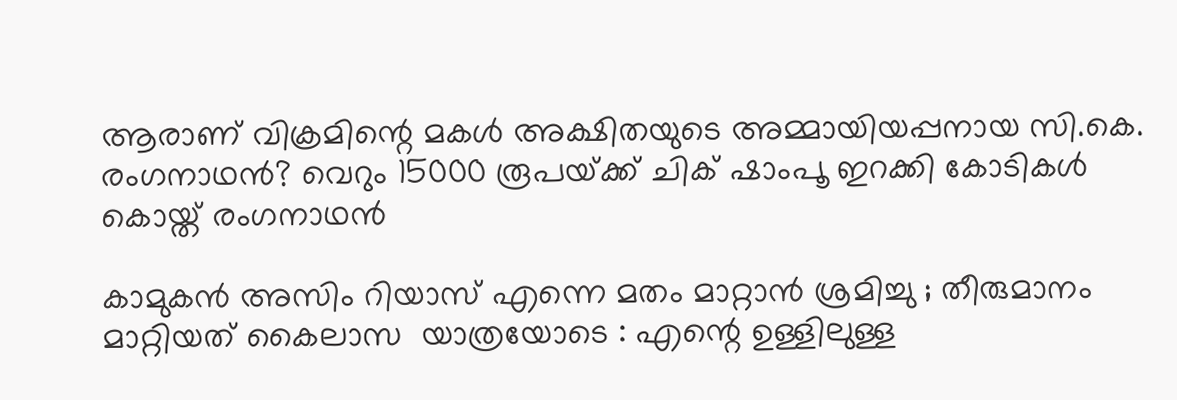ആരാണ് വിക്രമിന്റെ മകള്‍ അക്ഷിതയുടെ അമ്മായിയപ്പനായ സി.കെ. രംഗനാഥന്‍? വെറും 15000 രൂപയ്‌ക്ക് ചിക് ഷാംപൂ ഇറക്കി കോടികള്‍ കൊയ്ത് രംഗനാഥന്‍

കാമുകൻ അസിം റിയാസ് എന്നെ മതം മാറ്റാൻ ശ്രമിച്ചു ; തീരുമാനം മാറ്റിയത് കൈലാസ  യാത്രയോടെ : എന്റെ ഉള്ളിലുള്ള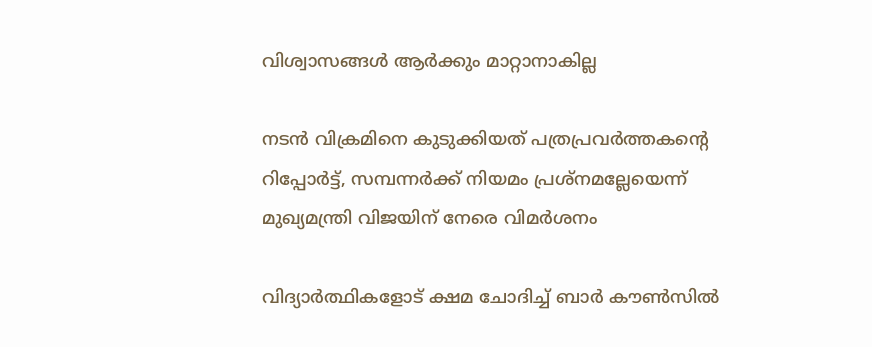വിശ്വാസങ്ങൾ ആർക്കും മാറ്റാനാകില്ല

നടന്‍ വിക്രമിനെ കുടുക്കിയത് പത്രപ്രവര്‍ത്തകന്റെ റിപ്പോര്‍ട്ട്, സമ്പന്നര്‍ക്ക് നിയമം പ്രശ്നമല്ലേയെന്ന് മുഖ്യമന്ത്രി വിജയിന് നേരെ വിമര്‍ശനം

വിദ്യാര്‍ത്ഥികളോട് ക്ഷമ ചോദിച്ച് ബാര്‍ കൗണ്‍സില്‍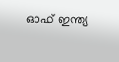ഓഫ് ഇന്ത്യ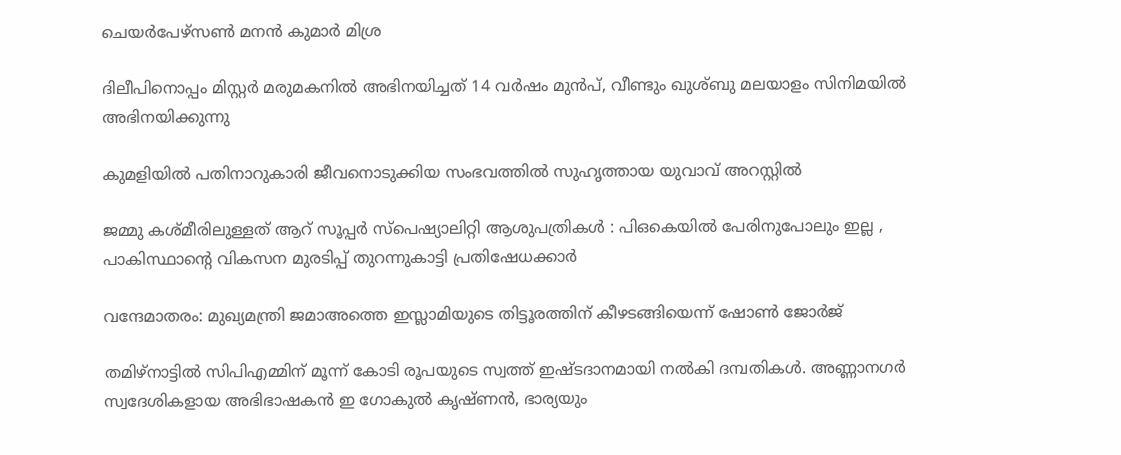ചെയര്‍പേഴ്സണ്‍ മനന്‍ കുമാര്‍ മിശ്ര

ദിലീപിനൊപ്പം മിസ്റ്റര്‍ മരുമകനില്‍ അഭിനയിച്ചത് 14 വര്‍ഷം മുന്‍പ്, വീണ്ടും ഖുശ്ബു മലയാളം സിനിമയില്‍ അഭിനയിക്കുന്നു

കുമളിയില്‍ പതിനാറുകാരി ജീവനൊടുക്കിയ സംഭവത്തില്‍ സുഹൃത്തായ യുവാവ് അറസ്റ്റില്‍

ജമ്മു കശ്മീരിലുള്ളത് ആറ് സൂപ്പർ സ്പെഷ്യാലിറ്റി ആശുപത്രികൾ : പിഒകെയിൽ പേരിനുപോലും ഇല്ല , പാകിസ്ഥാന്റെ വികസന മുരടിപ്പ് തുറന്നുകാട്ടി പ്രതിഷേധക്കാർ

വന്ദേമാതരം: മുഖ്യമന്ത്രി ജമാഅത്തെ ഇസ്ലാമിയുടെ തിട്ടൂരത്തിന് കീഴടങ്ങിയെന്ന് ഷോണ്‍ ജോര്‍ജ്

തമിഴ്നാട്ടില്‍ സിപിഎമ്മിന് മൂന്ന് കോടി രൂപയുടെ സ്വത്ത് ഇഷ്ടദാനമായി നല്‍കി ദമ്പതികള്‍. അണ്ണാനഗര്‍ സ്വദേശികളായ അഭിഭാഷകന്‍ ഇ ഗോകുല്‍ കൃഷ്ണന്‍, ഭാര്യയും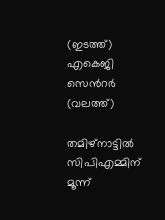(ഇടത്ത്) എകെജി സെന്‍റര്‍ (വലത്ത്)

തമിഴ്നാട്ടില്‍ സിപിഎമ്മിന് മൂന്ന്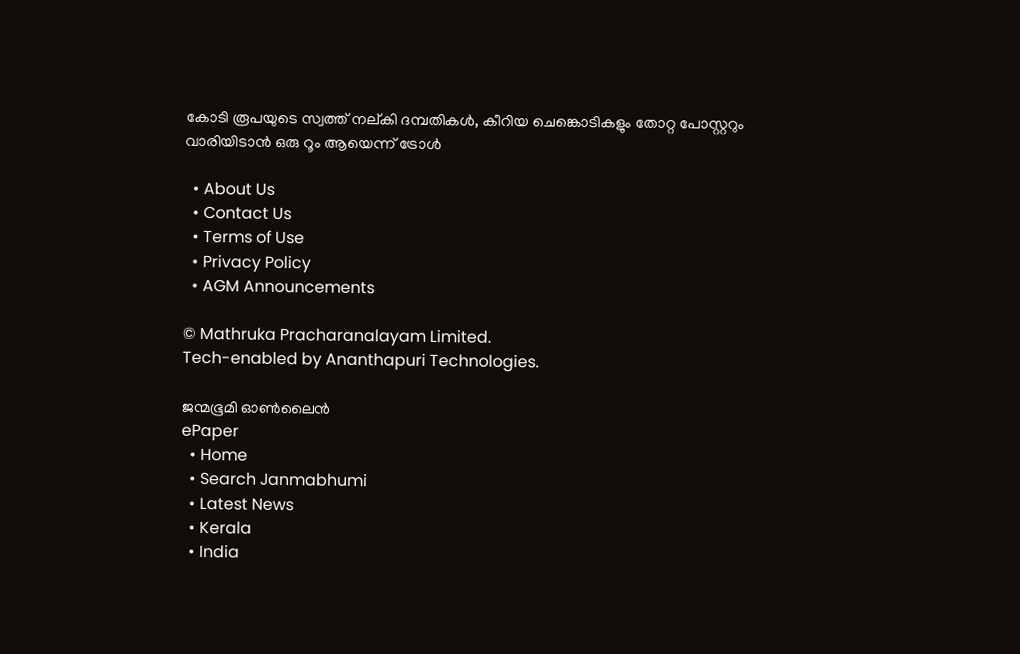കോടി രൂപയുടെ സ്വത്ത് നല‍്കി ദമ്പതികള്‍, കീറിയ ചെങ്കൊടികളും തോറ്റ പോസ്റ്ററും വാരിയിടാൻ ഒരു റൂം ആയെന്ന് ട്രോള്‍

  • About Us
  • Contact Us
  • Terms of Use
  • Privacy Policy
  • AGM Announcements

© Mathruka Pracharanalayam Limited.
Tech-enabled by Ananthapuri Technologies.

ജന്മഭൂമി ഓണ്‍ലൈന്‍
ePaper
  • Home
  • Search Janmabhumi
  • Latest News
  • Kerala
  • India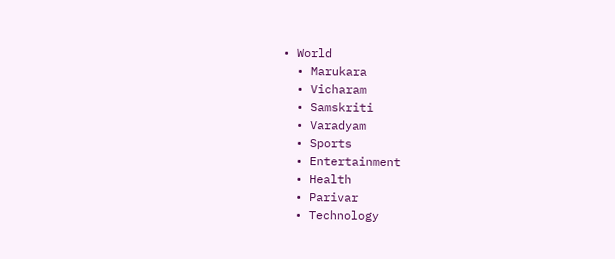• World
  • Marukara
  • Vicharam
  • Samskriti
  • Varadyam
  • Sports
  • Entertainment
  • Health
  • Parivar
  • Technology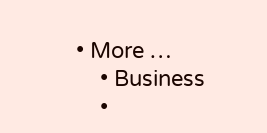• More …
    • Business
    •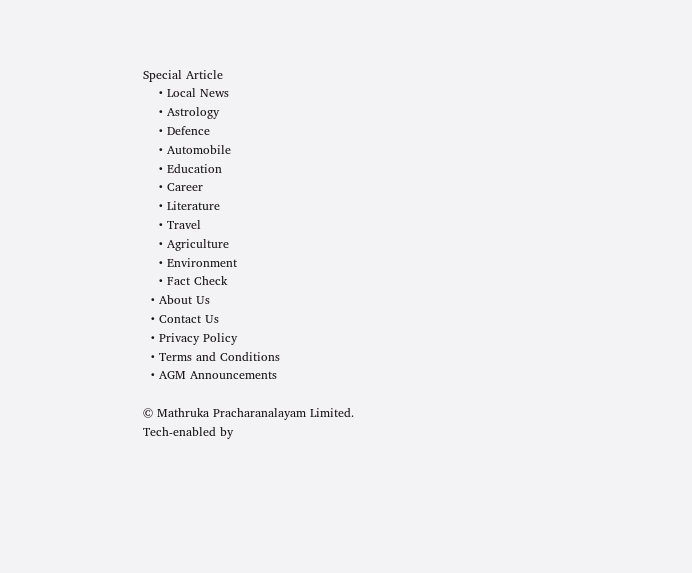Special Article
    • Local News
    • Astrology
    • Defence
    • Automobile
    • Education
    • Career
    • Literature
    • Travel
    • Agriculture
    • Environment
    • Fact Check
  • About Us
  • Contact Us
  • Privacy Policy
  • Terms and Conditions
  • AGM Announcements

© Mathruka Pracharanalayam Limited.
Tech-enabled by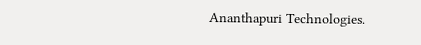Ananthapuri Technologies.